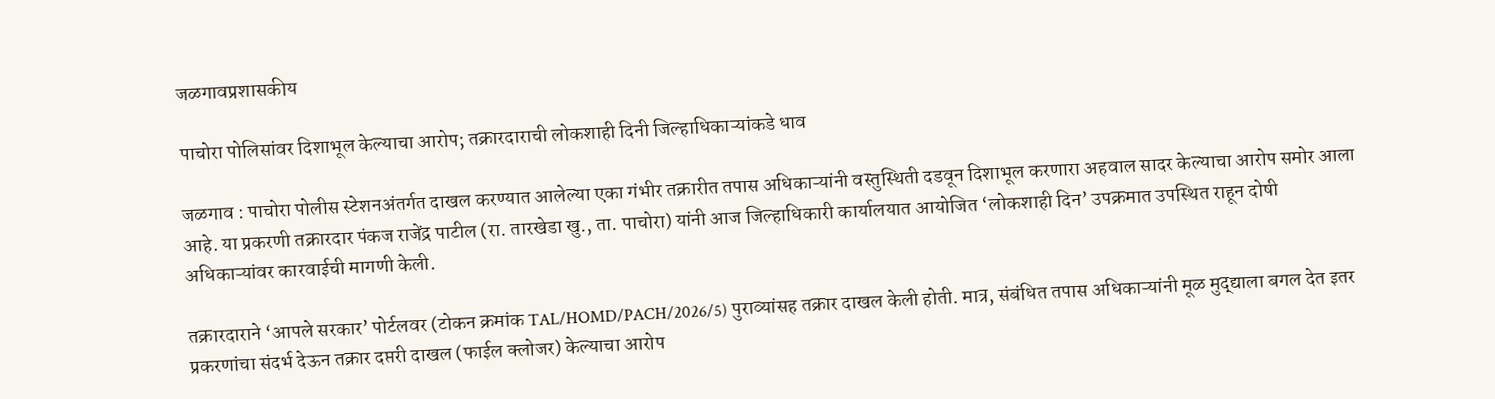जळगावप्रशासकीय

पाचोरा पोलिसांवर दिशाभूल केल्याचा आरोप; तक्रारदाराची लोकशाही दिनी जिल्हाधिकाऱ्यांकडे धाव

जळगाव : पाचोरा पोलीस स्टेशनअंतर्गत दाखल करण्यात आलेल्या एका गंभीर तक्रारीत तपास अधिकाऱ्यांनी वस्तुस्थिती दडवून दिशाभूल करणारा अहवाल सादर केल्याचा आरोप समोर आला आहे. या प्रकरणी तक्रारदार पंकज राजेंद्र पाटील (रा. तारखेडा खु., ता. पाचोरा) यांनी आज जिल्हाधिकारी कार्यालयात आयोजित ‘लोकशाही दिन’ उपक्रमात उपस्थित राहून दोषी अधिकाऱ्यांवर कारवाईची मागणी केली.

तक्रारदाराने ‘आपले सरकार’ पोर्टलवर (टोकन क्रमांक TAL/HOMD/PACH/2026/5) पुराव्यांसह तक्रार दाखल केली होती. मात्र, संबंधित तपास अधिकाऱ्यांनी मूळ मुद्द्याला बगल देत इतर प्रकरणांचा संदर्भ देऊन तक्रार दप्तरी दाखल (फाईल क्लोजर) केल्याचा आरोप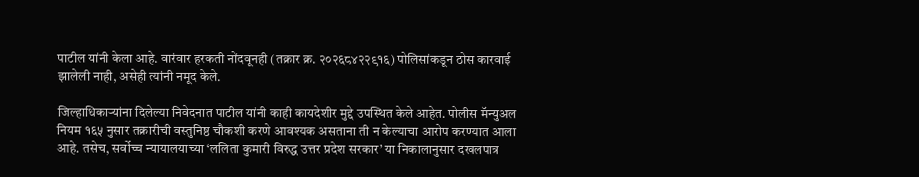पाटील यांनी केला आहे. वारंवार हरकती नोंदवूनही (तक्रार क्र. २०२६८४२२९१६) पोलिसांकडून ठोस कारवाई झालेली नाही, असेही त्यांनी नमूद केले.

जिल्हाधिकाऱ्यांना दिलेल्या निवेदनात पाटील यांनी काही कायदेशीर मुद्दे उपस्थित केले आहेत. पोलीस मॅन्युअल नियम १६५ नुसार तक्रारीची वस्तुनिष्ठ चौकशी करणे आवश्यक असताना ती न केल्याचा आरोप करण्यात आला आहे. तसेच, सर्वोच्च न्यायालयाच्या ‘ललिता कुमारी विरुद्ध उत्तर प्रदेश सरकार’ या निकालानुसार दखलपात्र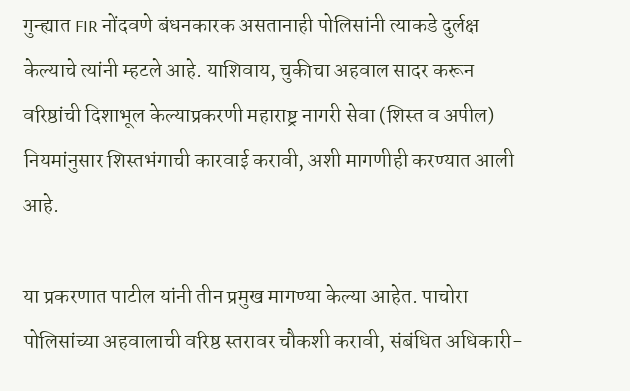गुन्ह्यात FIR नोंदवणे बंधनकारक असतानाही पोलिसांनी त्याकडे दुर्लक्ष केल्याचे त्यांनी म्हटले आहे. याशिवाय, चुकीचा अहवाल सादर करून वरिष्ठांची दिशाभूल केल्याप्रकरणी महाराष्ट्र नागरी सेवा (शिस्त व अपील) नियमांनुसार शिस्तभंगाची कारवाई करावी, अशी मागणीही करण्यात आली आहे.

या प्रकरणात पाटील यांनी तीन प्रमुख मागण्या केल्या आहेत. पाचोरा पोलिसांच्या अहवालाची वरिष्ठ स्तरावर चौकशी करावी, संबंधित अधिकारी-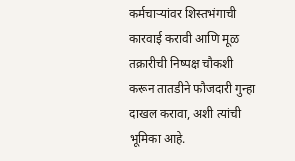कर्मचाऱ्यांवर शिस्तभंगाची कारवाई करावी आणि मूळ तक्रारीची निष्पक्ष चौकशी करून तातडीने फौजदारी गुन्हा दाखल करावा, अशी त्यांची भूमिका आहे.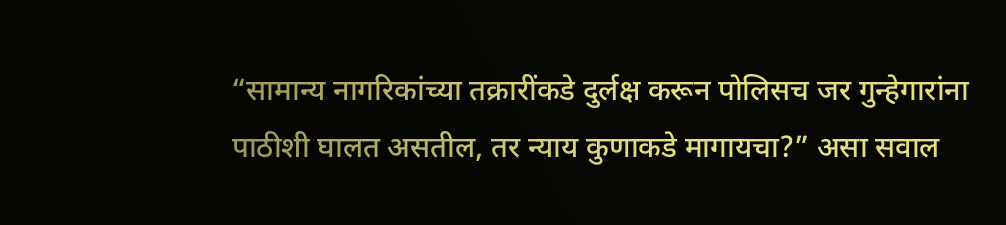“सामान्य नागरिकांच्या तक्रारींकडे दुर्लक्ष करून पोलिसच जर गुन्हेगारांना पाठीशी घालत असतील, तर न्याय कुणाकडे मागायचा?” असा सवाल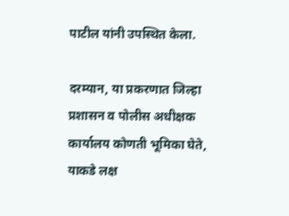पाटील यांनी उपस्थित केला.

दरम्यान, या प्रकरणात जिल्हा प्रशासन व पोलीस अधीक्षक कार्यालय कोणती भूमिका घेते, याकडे लक्ष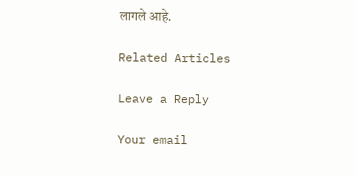लागले आहे.

Related Articles

Leave a Reply

Your email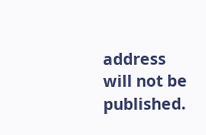address will not be published.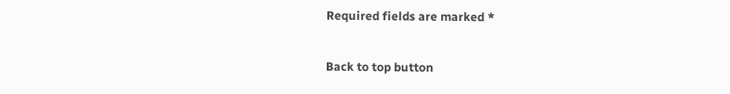Required fields are marked *

Back to top button